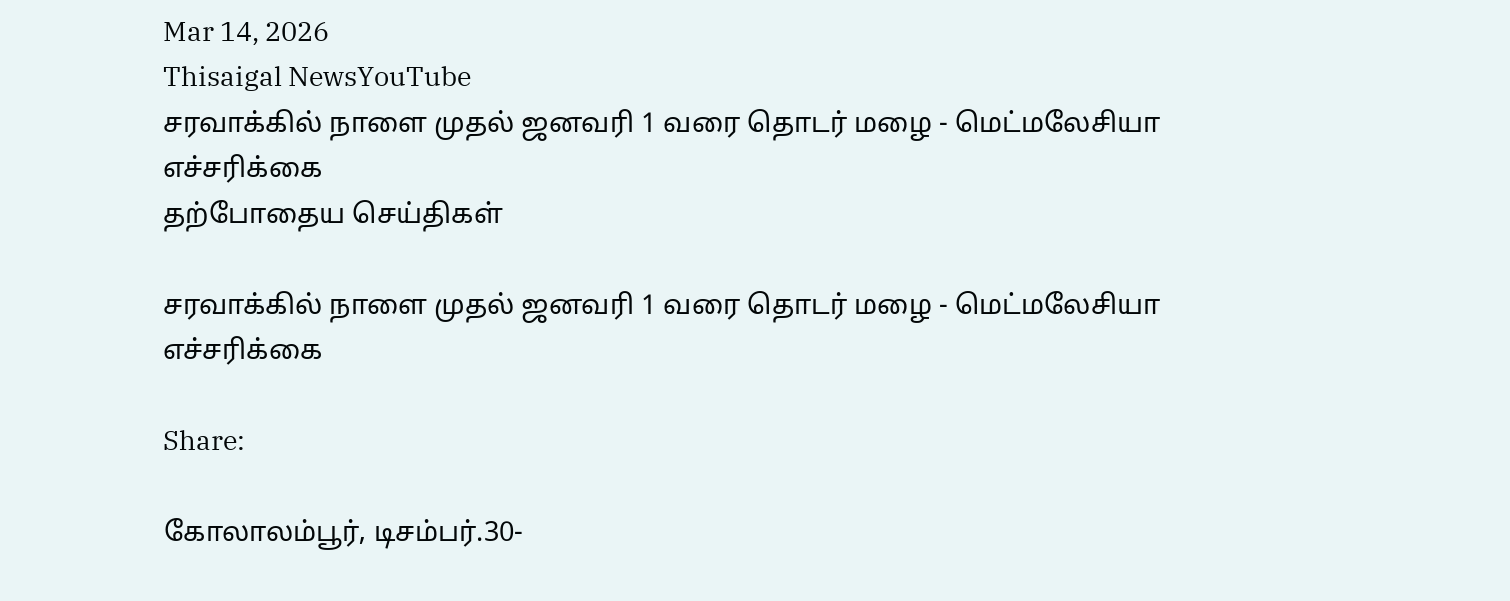Mar 14, 2026
Thisaigal NewsYouTube
சரவாக்கில் நாளை முதல் ஜனவரி 1 வரை தொடர் மழை - மெட்மலேசியா எச்சரிக்கை
தற்போதைய செய்திகள்

சரவாக்கில் நாளை முதல் ஜனவரி 1 வரை தொடர் மழை - மெட்மலேசியா எச்சரிக்கை

Share:

கோலாலம்பூர், டிசம்பர்.30-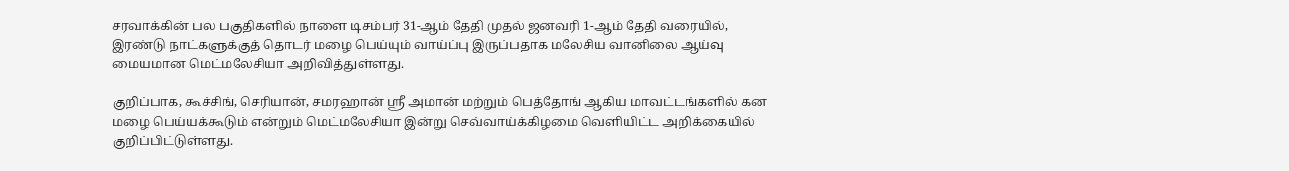சரவாக்கின் பல பகுதிகளில் நாளை டிசம்பர் 31-ஆம் தேதி முதல் ஜனவரி 1-ஆம் தேதி வரையில், இரண்டு நாட்களுக்குத் தொடர் மழை பெய்யும் வாய்ப்பு இருப்பதாக மலேசிய வானிலை ஆய்வு மையமான மெட்மலேசியா அறிவித்துள்ளது.

குறிப்பாக, கூச்சிங், செரியான், சமரஹான் ஶ்ரீ அமான் மற்றும் பெத்தோங் ஆகிய மாவட்டங்களில் கன மழை பெய்யக்கூடும் என்றும் மெட்மலேசியா இன்று செவ்வாய்க்கிழமை வெளியிட்ட அறிக்கையில் குறிப்பிட்டுள்ளது.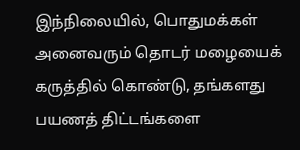இந்நிலையில், பொதுமக்கள் அனைவரும் தொடர் மழையைக் கருத்தில் கொண்டு, தங்களது பயணத் திட்டங்களை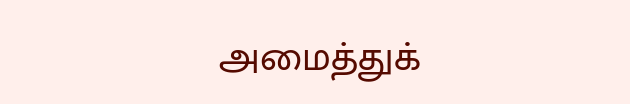அமைத்துக்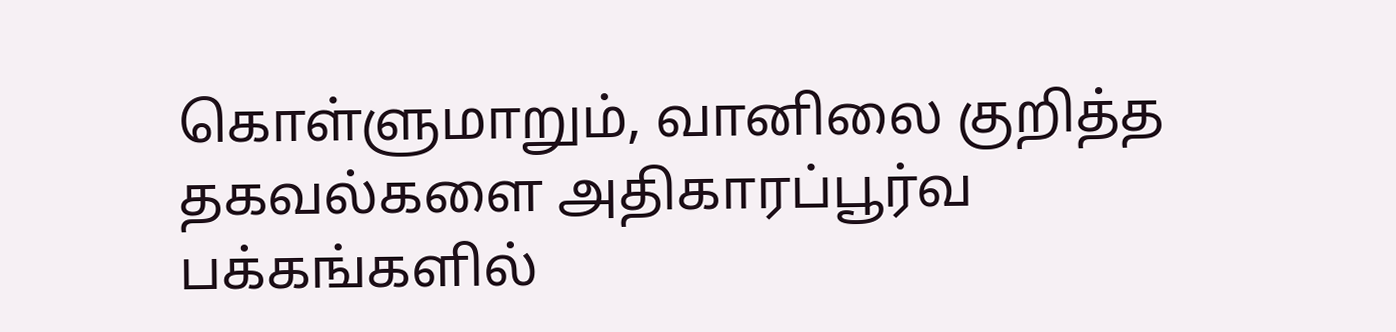கொள்ளுமாறும், வானிலை குறித்த தகவல்களை அதிகாரப்பூர்வ பக்கங்களில்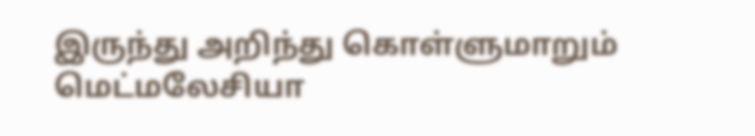இருந்து அறிந்து கொள்ளுமாறும் மெட்மலேசியா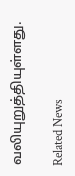வலியுறுத்தியுள்ளது.

Related News